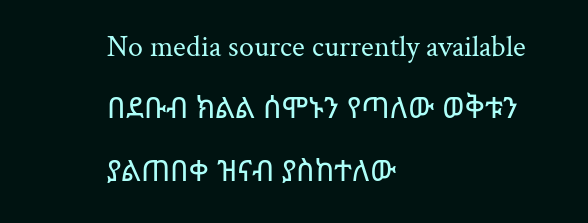No media source currently available
በደቡብ ክልል ሰሞኑን የጣለው ወቅቱን ያልጠበቀ ዝናብ ያስከተለው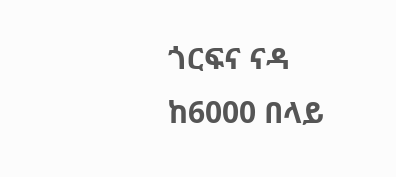ጎርፍና ናዳ ከ6000 በላይ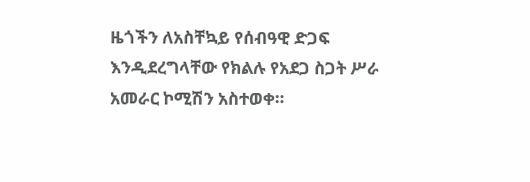ዜጎችን ለአስቸኳይ የሰብዓዊ ድጋፍ እንዲደረግላቸው የክልሉ የአደጋ ስጋት ሥራ አመራር ኮሚሽን አስተወቀ።